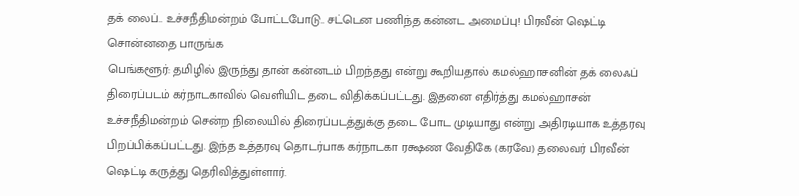தக் லைப்.. உச்சநீதிமன்றம் போட்டபோடு.. சட்டென பணிந்த கன்னட அமைப்பு! பிரவீன் ஷெட்டி சொன்னதை பாருங்க
பெங்களூர்: தமிழில் இருந்து தான் கன்னடம் பிறந்தது என்று கூறியதால் கமல்ஹாசனின் தக் லைஃப் திரைப்படம் கர்நாடகாவில் வெளியிட தடை விதிக்கப்பட்டது. இதனை எதிர்த்து கமல்ஹாசன் உச்சநீதிமன்றம் சென்ற நிலையில் திரைப்படத்துக்கு தடை போட முடியாது என்று அதிரடியாக உத்தரவு பிறப்பிக்கப்பட்டது. இந்த உத்தரவு தொடர்பாக கர்நாடகா ரக்ஷண வேதிகே (கரவே) தலைவர் பிரவீன் ஷெட்டி கருத்து தெரிவித்துள்ளார்.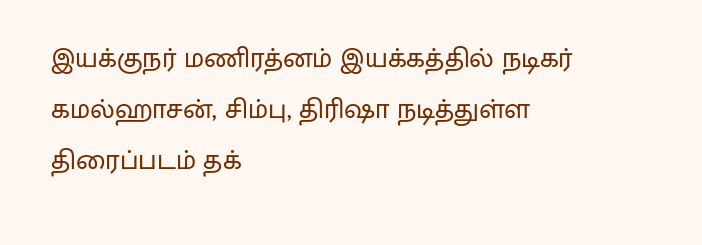இயக்குநர் மணிரத்னம் இயக்கத்தில் நடிகர் கமல்ஹாசன், சிம்பு, திரிஷா நடித்துள்ள திரைப்படம் தக்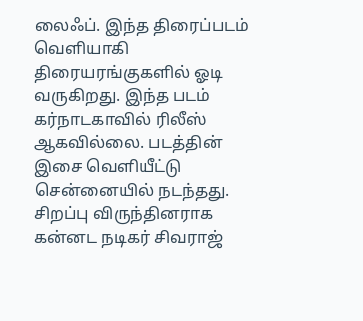லைஃப். இந்த திரைப்படம் வெளியாகி திரையரங்குகளில் ஓடி வருகிறது. இந்த படம் கர்நாடகாவில் ரிலீஸ் ஆகவில்லை. படத்தின் இசை வெளியீட்டு சென்னையில் நடந்தது. சிறப்பு விருந்தினராக கன்னட நடிகர் சிவராஜ்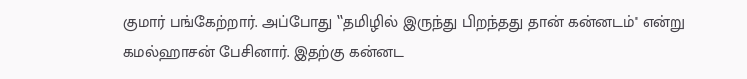குமார் பங்கேற்றார். அப்போது ‛‛தமிழில் இருந்து பிறந்தது தான் கன்னடம்'' என்று கமல்ஹாசன் பேசினார். இதற்கு கன்னட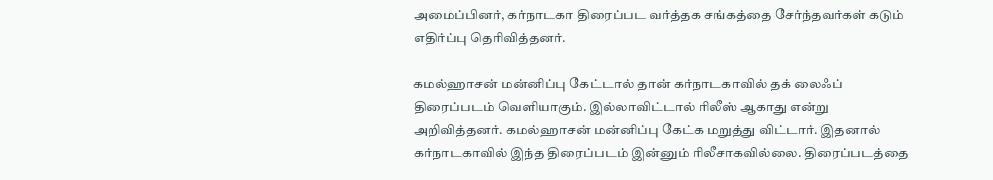அமைப்பினர், கர்நாடகா திரைப்பட வர்த்தக சங்கத்தை சேர்ந்தவர்கள் கடும் எதிர்ப்பு தெரிவித்தனர்.

கமல்ஹாசன் மன்னிப்பு கேட்டால் தான் கர்நாடகாவில் தக் லைஃப் திரைப்படம் வெளியாகும். இல்லாவிட்டால் ரிலீஸ் ஆகாது என்று அறிவித்தனர். கமல்ஹாசன் மன்னிப்பு கேட்க மறுத்து விட்டார். இதனால் கர்நாடகாவில் இந்த திரைப்படம் இன்னும் ரிலீசாகவில்லை. திரைப்படத்தை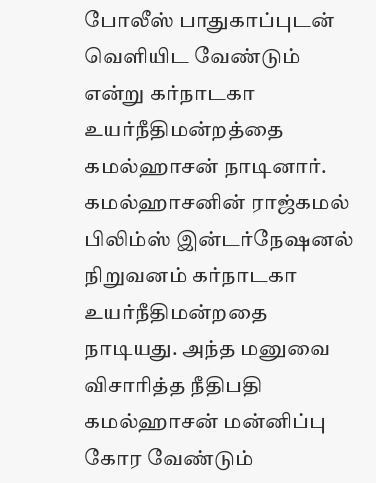போலீஸ் பாதுகாப்புடன் வெளியிட வேண்டும் என்று கர்நாடகா உயர்நீதிமன்றத்தை கமல்ஹாசன் நாடினார்.
கமல்ஹாசனின் ராஜ்கமல் பிலிம்ஸ் இன்டர்நேஷனல் நிறுவனம் கர்நாடகா உயர்நீதிமன்றதை நாடியது. அந்த மனுவை விசாரித்த நீதிபதி கமல்ஹாசன் மன்னிப்பு கோர வேண்டும்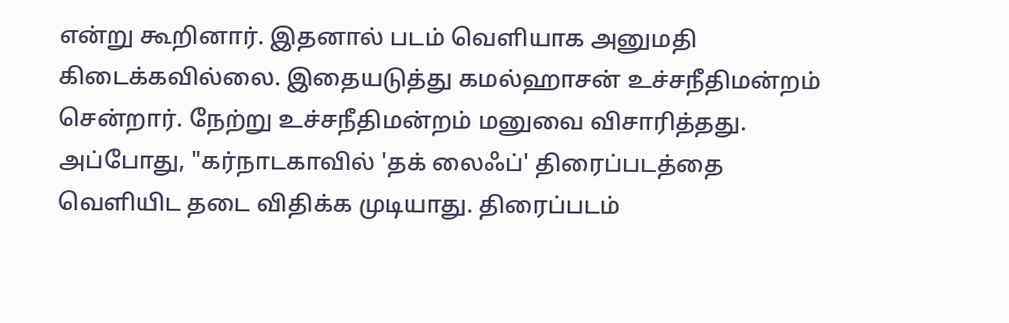என்று கூறினார். இதனால் படம் வெளியாக அனுமதி கிடைக்கவில்லை. இதையடுத்து கமல்ஹாசன் உச்சநீதிமன்றம் சென்றார். நேற்று உச்சநீதிமன்றம் மனுவை விசாரித்தது.
அப்போது, "கர்நாடகாவில் 'தக் லைஃப்' திரைப்படத்தை வெளியிட தடை விதிக்க முடியாது. திரைப்படம்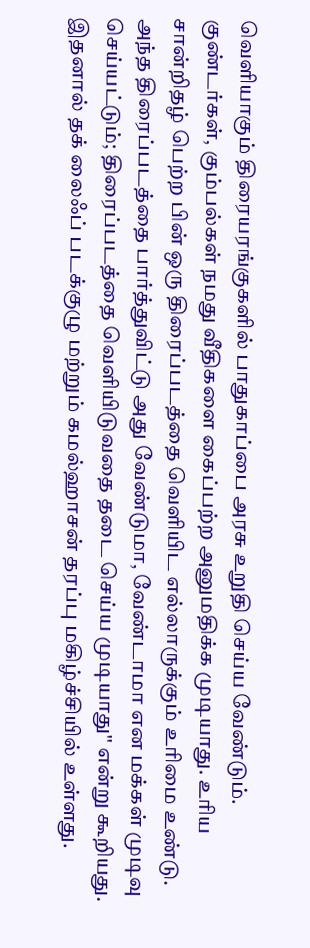வெளியாகும் திரையரங்குகளில் பாதுகாப்பை அரசு உறுதி செய்ய வேண்டும். குண்டர்கள், கும்பல்கள் நமது வீதிகளை கைப்பற்ற அனுமதிக்க முடியாது. உரிய சான்றிதழ் பெற்ற பின் ஒரு திரைப்படத்தை வெளியிட எல்லாருக்கும் உரிமை உண்டு. அந்த திரைப்படத்தை பார்த்துவிட்டு அது வேண்டுமா, வேண்டாமா என மக்கள் முடிவு செய்யட்டும்; திரைப்படத்தை வெளியிடுவதை தடை செய்ய முடியாது'' என்று கூறியது.
இதனால் தக் லைஃப் படக்குழு மற்றும் கமல்ஹாசன் தரப்பு மகிழ்ச்சியில் உள்ளது.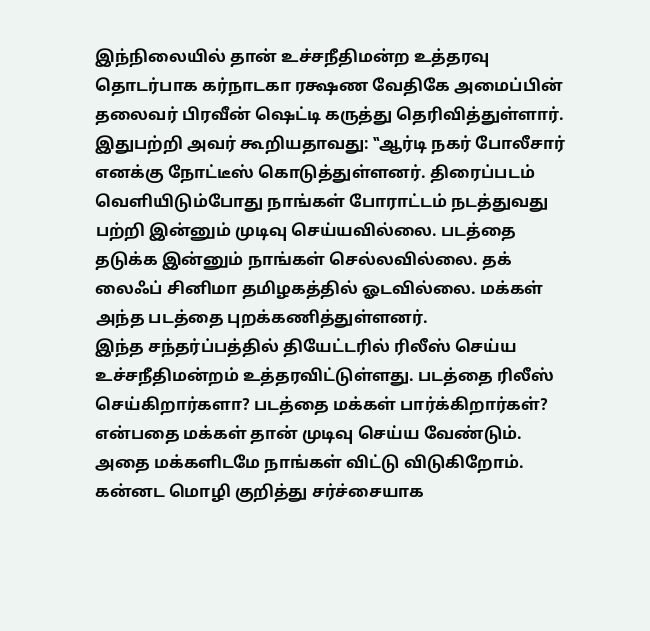இந்நிலையில் தான் உச்சநீதிமன்ற உத்தரவு தொடர்பாக கர்நாடகா ரக்ஷண வேதிகே அமைப்பின் தலைவர் பிரவீன் ஷெட்டி கருத்து தெரிவித்துள்ளார். இதுபற்றி அவர் கூறியதாவது: ‛‛ஆர்டி நகர் போலீசார் எனக்கு நோட்டீஸ் கொடுத்துள்ளனர். திரைப்படம் வெளியிடும்போது நாங்கள் போராட்டம் நடத்துவது பற்றி இன்னும் முடிவு செய்யவில்லை. படத்தை தடுக்க இன்னும் நாங்கள் செல்லவில்லை. தக் லைஃப் சினிமா தமிழகத்தில் ஓடவில்லை. மக்கள் அந்த படத்தை புறக்கணித்துள்ளனர்.
இந்த சந்தர்ப்பத்தில் தியேட்டரில் ரிலீஸ் செய்ய உச்சநீதிமன்றம் உத்தரவிட்டுள்ளது. படத்தை ரிலீஸ் செய்கிறார்களா? படத்தை மக்கள் பார்க்கிறார்கள்? என்பதை மக்கள் தான் முடிவு செய்ய வேண்டும். அதை மக்களிடமே நாங்கள் விட்டு விடுகிறோம். கன்னட மொழி குறித்து சர்ச்சையாக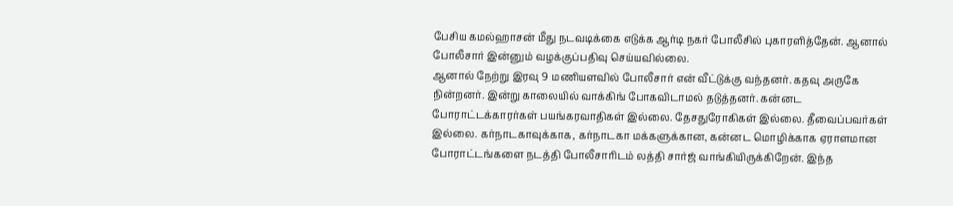பேசிய கமல்ஹாசன் மீது நடவடிக்கை எடுக்க ஆர்டி நகர் போலீசில் புகாரளித்தேன். ஆனால் போலீசார் இன்னும் வழக்குப்பதிவு செய்யவில்லை.
ஆனால் நேற்று இரவு 9 மணியளவில் போலீசார் என் வீட்டுக்கு வந்தனர். கதவு அருகே நின்றனர். இன்று காலையில் வாக்கிங் போகவிடாமல் தடுத்தனர். கன்னட போராட்டக்காரர்கள் பயங்கரவாதிகள் இல்லை. தேசதுரோகிகள் இல்லை. தீவைப்பவர்கள் இல்லை. கர்நாடகாவுக்காக, கர்நாடகா மக்களுக்கான, கன்னட மொழிக்காக ஏராளமான போராட்டங்களை நடத்தி போலீசாரிடம் லத்தி சார்ஜ் வாங்கியிருக்கிறேன். இந்த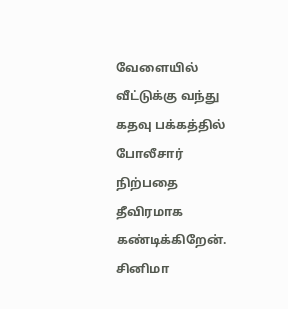வேளையில் வீட்டுக்கு வந்து கதவு பக்கத்தில் போலீசார் நிற்பதை தீவிரமாக கண்டிக்கிறேன்.
சினிமா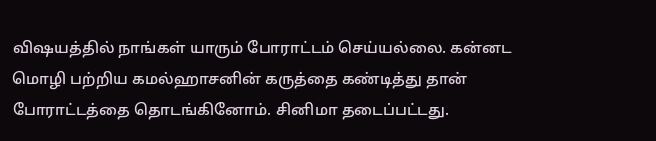விஷயத்தில் நாங்கள் யாரும் போராட்டம் செய்யல்லை. கன்னட மொழி பற்றிய கமல்ஹாசனின் கருத்தை கண்டித்து தான் போராட்டத்தை தொடங்கினோம். சினிமா தடைப்பட்டது.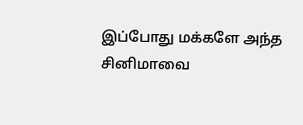இப்போது மக்களே அந்த சினிமாவை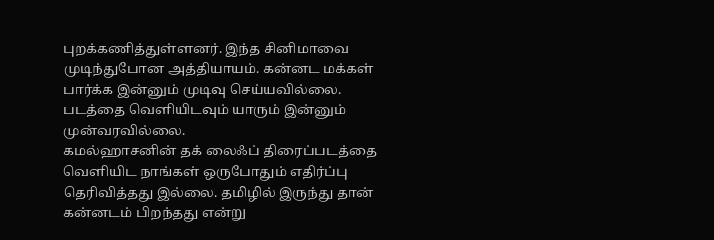புறக்கணித்துள்ளனர். இந்த சினிமாவை முடிந்துபோன அத்தியாயம். கன்னட மக்கள் பார்க்க இன்னும் முடிவு செய்யவில்லை. படத்தை வெளியிடவும் யாரும் இன்னும் முன்வரவில்லை.
கமல்ஹாசனின் தக் லைஃப் திரைப்படத்தை வெளியிட நாங்கள் ஒருபோதும் எதிர்ப்பு தெரிவித்தது இல்லை. தமிழில் இருந்து தான் கன்னடம் பிறந்தது என்று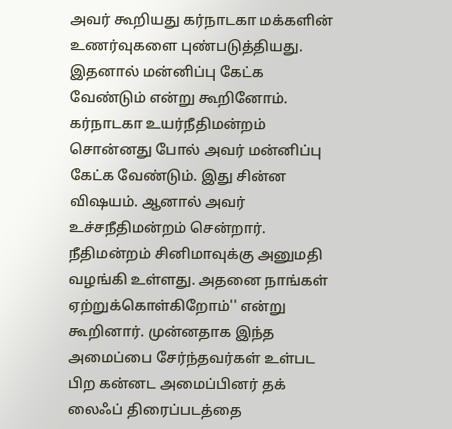அவர் கூறியது கர்நாடகா மக்களின் உணர்வுகளை புண்படுத்தியது. இதனால் மன்னிப்பு கேட்க வேண்டும் என்று கூறினோம். கர்நாடகா உயர்நீதிமன்றம் சொன்னது போல் அவர் மன்னிப்பு கேட்க வேண்டும். இது சின்ன விஷயம். ஆனால் அவர் உச்சநீதிமன்றம் சென்றார். நீதிமன்றம் சினிமாவுக்கு அனுமதி வழங்கி உள்ளது. அதனை நாங்கள் ஏற்றுக்கொள்கிறோம்'' என்று கூறினார். முன்னதாக இந்த அமைப்பை சேர்ந்தவர்கள் உள்பட பிற கன்னட அமைப்பினர் தக் லைஃப் திரைப்படத்தை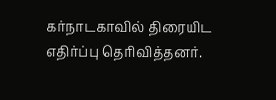கர்நாடகாவில் திரையிட எதிர்ப்பு தெரிவித்தனர்.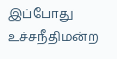இப்போது உச்சநீதிமன்ற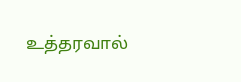உத்தரவால்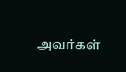அவர்கள்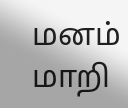மனம் மாறி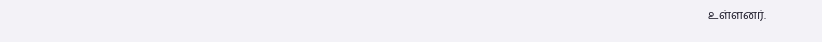உள்ளனர்.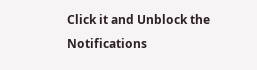Click it and Unblock the Notifications